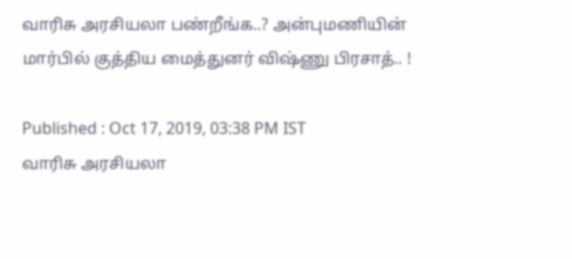வாரிசு அரசியலா பண்றீங்க..? அன்புமணியின் மார்பில் குத்திய மைத்துனர் விஷ்ணு பிரசாத்.. !

Published : Oct 17, 2019, 03:38 PM IST
வாரிசு அரசியலா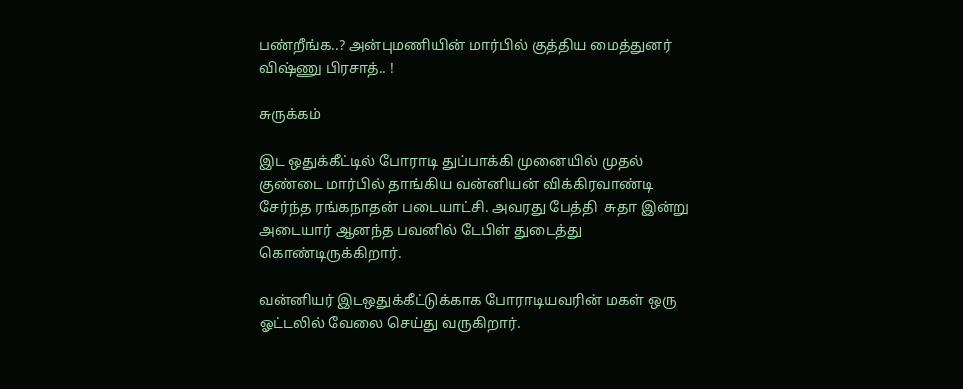பண்றீங்க..? அன்புமணியின் மார்பில் குத்திய மைத்துனர் விஷ்ணு பிரசாத்.. !

சுருக்கம்

இட ஒதுக்கீட்டில் போராடி துப்பாக்கி முனையில் முதல் குண்டை மார்பில் தாங்கிய வன்னியன் விக்கிரவாண்டி சேர்ந்த ரங்கநாதன் படையாட்சி. அவரது பேத்தி  சுதா இன்று அடையார் ஆனந்த பவனில் டேபிள் துடைத்து கொண்டிருக்கிறார்.

வன்னியர் இடஒதுக்கீட்டுக்காக போராடியவரின் மகள் ஒரு ஓட்டலில் வேலை செய்து வருகிறார்.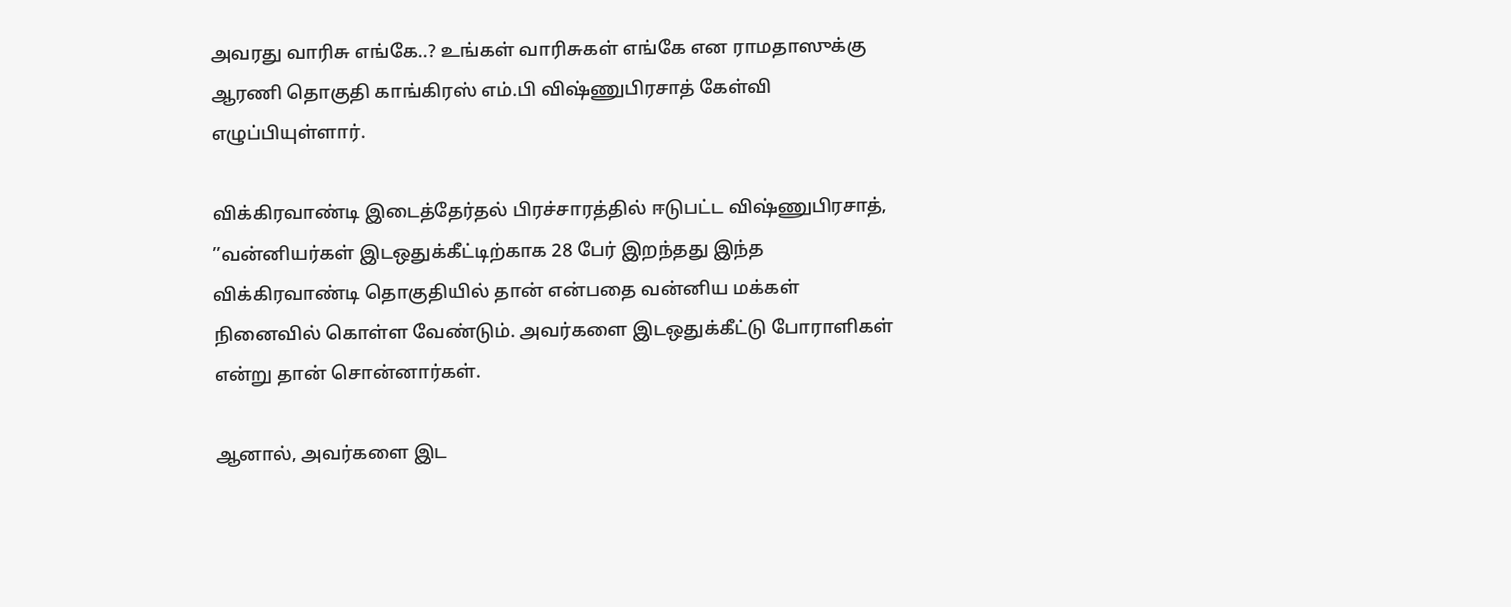அவரது வாரிசு எங்கே..? உங்கள் வாரிசுகள் எங்கே என ராமதாஸுக்கு ஆரணி தொகுதி காங்கிரஸ் எம்.பி விஷ்ணுபிரசாத் கேள்வி எழுப்பியுள்ளார்.

விக்கிரவாண்டி இடைத்தேர்தல் பிரச்சாரத்தில் ஈடுபட்ட விஷ்ணுபிரசாத், ’’வன்னியர்கள் இடஒதுக்கீட்டிற்காக 28 பேர் இறந்தது இந்த விக்கிரவாண்டி தொகுதியில் தான் என்பதை வன்னிய மக்கள் நினைவில் கொள்ள வேண்டும். அவர்களை இடஒதுக்கீட்டு போராளிகள் என்று தான் சொன்னார்கள்.

ஆனால், அவர்களை இட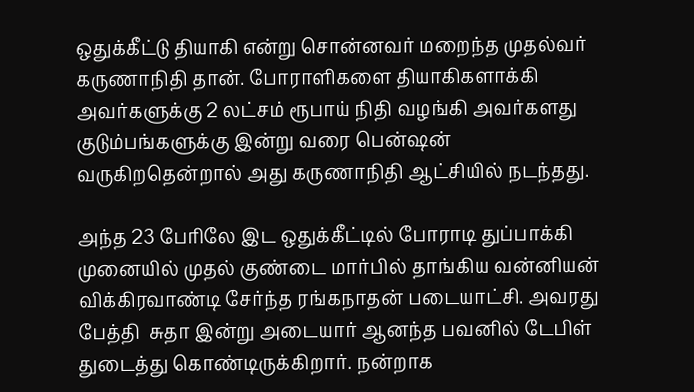ஒதுக்கீட்டு தியாகி என்று சொன்னவர் மறைந்த முதல்வர் கருணாநிதி தான். போராளிகளை தியாகிகளாக்கி அவர்களுக்கு 2 லட்சம் ரூபாய் நிதி வழங்கி அவர்களது குடும்பங்களுக்கு இன்று வரை பென்ஷன் வருகிறதென்றால் அது கருணாநிதி ஆட்சியில் நடந்தது.

அந்த 23 பேரிலே இட ஒதுக்கீட்டில் போராடி துப்பாக்கி முனையில் முதல் குண்டை மார்பில் தாங்கிய வன்னியன் விக்கிரவாண்டி சேர்ந்த ரங்கநாதன் படையாட்சி. அவரது பேத்தி  சுதா இன்று அடையார் ஆனந்த பவனில் டேபிள் துடைத்து கொண்டிருக்கிறார். நன்றாக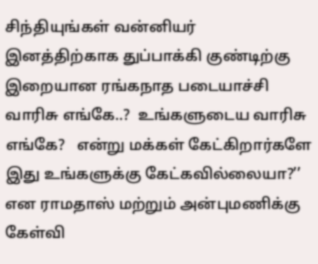சிந்தியுங்கள் வன்னியர் இனத்திற்காக துப்பாக்கி குண்டிற்கு இறையான ரங்கநாத படையாச்சி வாரிசு எங்கே..?  உங்களுடைய வாரிசு எங்கே?   என்று மக்கள் கேட்கிறார்களே இது உங்களுக்கு கேட்கவில்லையா?’’ என ராமதாஸ் மற்றும் அன்புமணிக்கு கேள்வி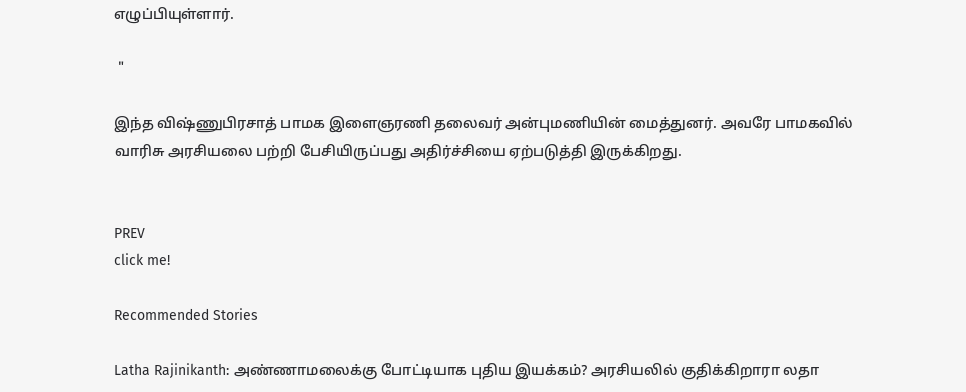எழுப்பியுள்ளார்.

 "

இந்த விஷ்ணுபிரசாத் பாமக இளைஞரணி தலைவர் அன்புமணியின் மைத்துனர். அவரே பாமகவில் வாரிசு அரசியலை பற்றி பேசியிருப்பது அதிர்ச்சியை ஏற்படுத்தி இருக்கிறது.


PREV
click me!

Recommended Stories

Latha Rajinikanth: அண்ணாமலைக்கு போட்டியாக புதிய இயக்கம்? அரசியலில் குதிக்கிறாரா லதா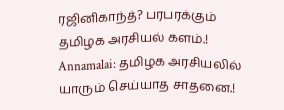ரஜினிகாந்த்? பரபரக்கும் தமிழக அரசியல் களம்.!
Annamalai: தமிழக அரசியலில் யாரும் செய்யாத சாதனை.!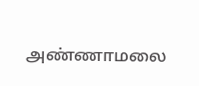அண்ணாமலை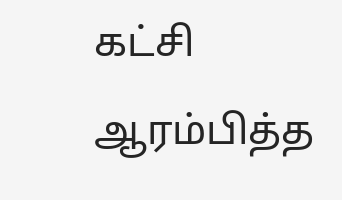கட்சி ஆரம்பித்த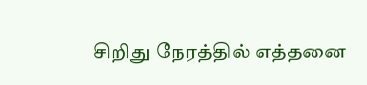சிறிது நேரத்தில் எத்தனை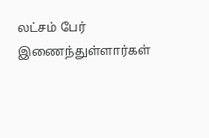லட்சம் பேர் இணைந்துள்ளார்கள்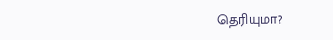தெரியுமா?